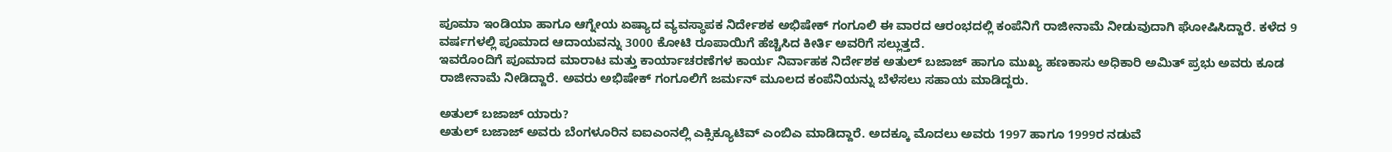ಪೂಮಾ ಇಂಡಿಯಾ ಹಾಗೂ ಆಗ್ನೇಯ ಏಷ್ಯಾದ ವ್ಯವಸ್ಥಾಪಕ ನಿರ್ದೇಶಕ ಅಭಿಷೇಕ್ ಗಂಗೂಲಿ ಈ ವಾರದ ಆರಂಭದಲ್ಲಿ ಕಂಪೆನಿಗೆ ರಾಜೀನಾಮೆ ನೀಡುವುದಾಗಿ ಘೋಷಿಸಿದ್ದಾರೆ. ಕಳೆದ 9 ವರ್ಷಗಳಲ್ಲಿ ಪೂಮಾದ ಆದಾಯವನ್ನು 3000 ಕೋಟಿ ರೂಪಾಯಿಗೆ ಹೆಚ್ಚಿಸಿದ ಕೀರ್ತಿ ಅವರಿಗೆ ಸಲ್ಲುತ್ತದೆ.
ಇವರೊಂದಿಗೆ ಪೂಮಾದ ಮಾರಾಟ ಮತ್ತು ಕಾರ್ಯಾಚರಣೆಗಳ ಕಾರ್ಯ ನಿರ್ವಾಹಕ ನಿರ್ದೇಶಕ ಅತುಲ್ ಬಜಾಜ್ ಹಾಗೂ ಮುಖ್ಯ ಹಣಕಾಸು ಅಧಿಕಾರಿ ಅಮಿತ್ ಪ್ರಭು ಅವರು ಕೂಡ ರಾಜೀನಾಮೆ ನೀಡಿದ್ದಾರೆ. ಅವರು ಅಭಿಷೇಕ್ ಗಂಗೂಲಿಗೆ ಜರ್ಮನ್ ಮೂಲದ ಕಂಪೆನಿಯನ್ನು ಬೆಳೆಸಲು ಸಹಾಯ ಮಾಡಿದ್ದರು.

ಅತುಲ್ ಬಜಾಜ್ ಯಾರು?
ಅತುಲ್ ಬಜಾಜ್ ಅವರು ಬೆಂಗಳೂರಿನ ಐಐಎಂನಲ್ಲಿ ಎಕ್ಸಿಕ್ಯೂಟಿವ್ ಎಂಬಿಎ ಮಾಡಿದ್ದಾರೆ. ಅದಕ್ಕೂ ಮೊದಲು ಅವರು 1997 ಹಾಗೂ 1999ರ ನಡುವೆ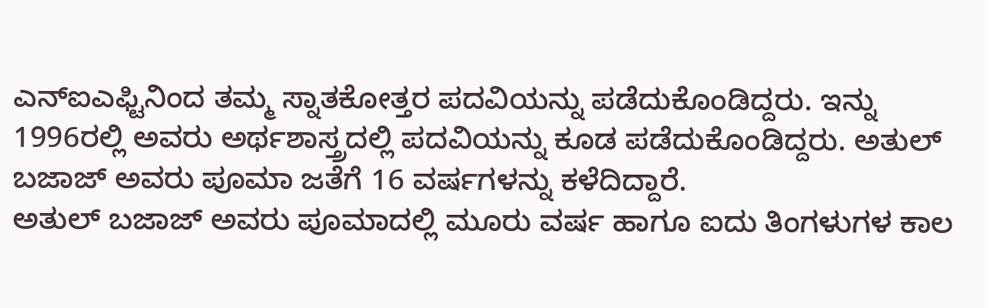ಎನ್ಐಎಫ್ಟಿನಿಂದ ತಮ್ಮ ಸ್ನಾತಕೋತ್ತರ ಪದವಿಯನ್ನು ಪಡೆದುಕೊಂಡಿದ್ದರು. ಇನ್ನು 1996ರಲ್ಲಿ ಅವರು ಅರ್ಥಶಾಸ್ತ್ರದಲ್ಲಿ ಪದವಿಯನ್ನು ಕೂಡ ಪಡೆದುಕೊಂಡಿದ್ದರು. ಅತುಲ್ ಬಜಾಜ್ ಅವರು ಪೂಮಾ ಜತೆಗೆ 16 ವರ್ಷಗಳನ್ನು ಕಳೆದಿದ್ದಾರೆ.
ಅತುಲ್ ಬಜಾಜ್ ಅವರು ಪೂಮಾದಲ್ಲಿ ಮೂರು ವರ್ಷ ಹಾಗೂ ಐದು ತಿಂಗಳುಗಳ ಕಾಲ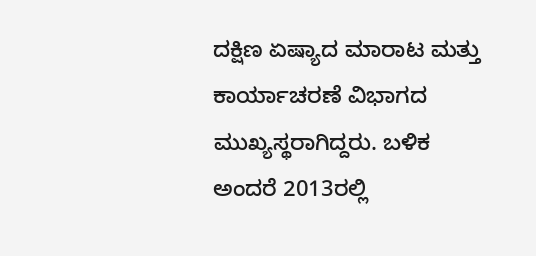ದಕ್ಷಿಣ ಏಷ್ಯಾದ ಮಾರಾಟ ಮತ್ತು ಕಾರ್ಯಾಚರಣೆ ವಿಭಾಗದ ಮುಖ್ಯಸ್ಥರಾಗಿದ್ದರು. ಬಳಿಕ ಅಂದರೆ 2013ರಲ್ಲಿ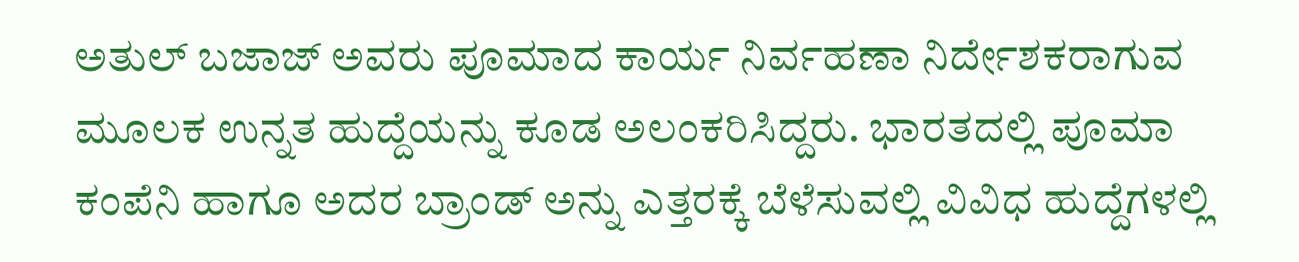ಅತುಲ್ ಬಜಾಜ್ ಅವರು ಪೂಮಾದ ಕಾರ್ಯ ನಿರ್ವಹಣಾ ನಿರ್ದೇಶಕರಾಗುವ ಮೂಲಕ ಉನ್ನತ ಹುದ್ದೆಯನ್ನು ಕೂಡ ಅಲಂಕರಿಸಿದ್ದರು. ಭಾರತದಲ್ಲಿ ಪೂಮಾ ಕಂಪೆನಿ ಹಾಗೂ ಅದರ ಬ್ರಾಂಡ್ ಅನ್ನು ಎತ್ತರಕ್ಕೆ ಬೆಳೆಸುವಲ್ಲಿ ವಿವಿಧ ಹುದ್ದೆಗಳಲ್ಲಿ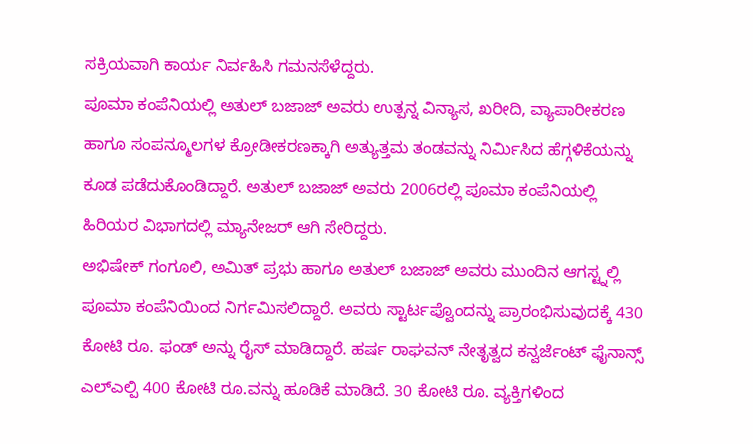ಸಕ್ರಿಯವಾಗಿ ಕಾರ್ಯ ನಿರ್ವಹಿಸಿ ಗಮನಸೆಳೆದ್ದರು.
ಪೂಮಾ ಕಂಪೆನಿಯಲ್ಲಿ ಅತುಲ್ ಬಜಾಜ್ ಅವರು ಉತ್ಪನ್ನ ವಿನ್ಯಾಸ, ಖರೀದಿ, ವ್ಯಾಪಾರೀಕರಣ ಹಾಗೂ ಸಂಪನ್ಮೂಲಗಳ ಕ್ರೋಡೀಕರಣಕ್ಕಾಗಿ ಅತ್ಯುತ್ತಮ ತಂಡವನ್ನು ನಿರ್ಮಿಸಿದ ಹೆಗ್ಗಳಿಕೆಯನ್ನು ಕೂಡ ಪಡೆದುಕೊಂಡಿದ್ದಾರೆ. ಅತುಲ್ ಬಜಾಜ್ ಅವರು 2006ರಲ್ಲಿ ಪೂಮಾ ಕಂಪೆನಿಯಲ್ಲಿ ಹಿರಿಯರ ವಿಭಾಗದಲ್ಲಿ ಮ್ಯಾನೇಜರ್ ಆಗಿ ಸೇರಿದ್ದರು.
ಅಭಿಷೇಕ್ ಗಂಗೂಲಿ, ಅಮಿತ್ ಪ್ರಭು ಹಾಗೂ ಅತುಲ್ ಬಜಾಜ್ ಅವರು ಮುಂದಿನ ಆಗಸ್ಟ್ನಲ್ಲಿ ಪೂಮಾ ಕಂಪೆನಿಯಿಂದ ನಿರ್ಗಮಿಸಲಿದ್ದಾರೆ. ಅವರು ಸ್ಟಾರ್ಟಪ್ವೊಂದನ್ನು ಪ್ರಾರಂಭಿಸುವುದಕ್ಕೆ 430 ಕೋಟಿ ರೂ. ಫಂಡ್ ಅನ್ನು ರೈಸ್ ಮಾಡಿದ್ದಾರೆ. ಹರ್ಷ ರಾಘವನ್ ನೇತೃತ್ವದ ಕನ್ವರ್ಜೆಂಟ್ ಫೈನಾನ್ಸ್ ಎಲ್ಎಲ್ಪಿ 400 ಕೋಟಿ ರೂ.ವನ್ನು ಹೂಡಿಕೆ ಮಾಡಿದೆ. 30 ಕೋಟಿ ರೂ. ವ್ಯಕ್ತಿಗಳಿಂದ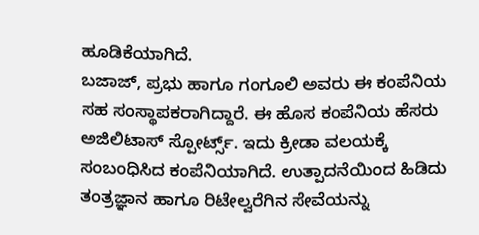ಹೂಡಿಕೆಯಾಗಿದೆ.
ಬಜಾಜ್, ಪ್ರಭು ಹಾಗೂ ಗಂಗೂಲಿ ಅವರು ಈ ಕಂಪೆನಿಯ ಸಹ ಸಂಸ್ಥಾಪಕರಾಗಿದ್ದಾರೆ. ಈ ಹೊಸ ಕಂಪೆನಿಯ ಹೆಸರು ಅಜಿಲಿಟಾಸ್ ಸ್ಪೋರ್ಟ್ಸ್. ಇದು ಕ್ರೀಡಾ ವಲಯಕ್ಕೆ ಸಂಬಂಧಿಸಿದ ಕಂಪೆನಿಯಾಗಿದೆ. ಉತ್ಪಾದನೆಯಿಂದ ಹಿಡಿದು ತಂತ್ರಜ್ಞಾನ ಹಾಗೂ ರಿಟೇಲ್ವರೆಗಿನ ಸೇವೆಯನ್ನು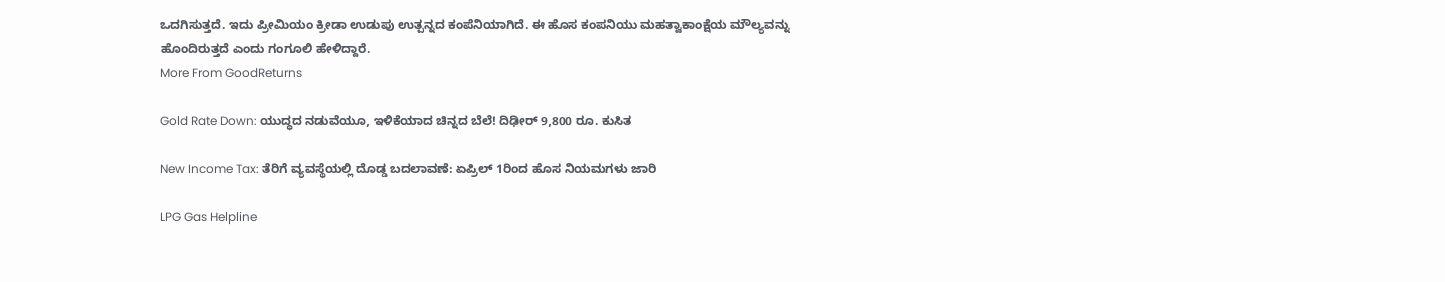ಒದಗಿಸುತ್ತದೆ. ಇದು ಪ್ರೀಮಿಯಂ ಕ್ರೀಡಾ ಉಡುಪು ಉತ್ಪನ್ನದ ಕಂಪೆನಿಯಾಗಿದೆ. ಈ ಹೊಸ ಕಂಪನಿಯು ಮಹತ್ವಾಕಾಂಕ್ಷೆಯ ಮೌಲ್ಯವನ್ನು ಹೊಂದಿರುತ್ತದೆ ಎಂದು ಗಂಗೂಲಿ ಹೇಳಿದ್ದಾರೆ.
More From GoodReturns

Gold Rate Down: ಯುದ್ಧದ ನಡುವೆಯೂ, ಇಳಿಕೆಯಾದ ಚಿನ್ನದ ಬೆಲೆ! ದಿಢೀರ್ 9,800 ರೂ. ಕುಸಿತ

New Income Tax: ತೆರಿಗೆ ವ್ಯವಸ್ಥೆಯಲ್ಲಿ ದೊಡ್ಡ ಬದಲಾವಣೆ: ಏಪ್ರಿಲ್ 1ರಿಂದ ಹೊಸ ನಿಯಮಗಳು ಜಾರಿ

LPG Gas Helpline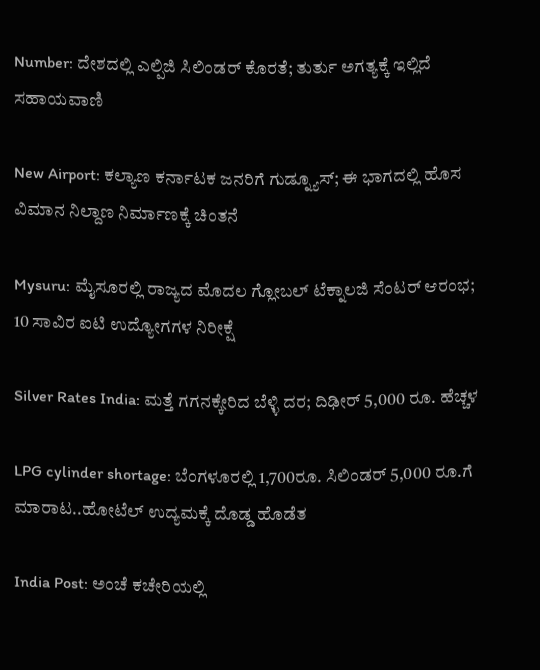Number: ದೇಶದಲ್ಲಿ ಎಲ್ಪಿಜಿ ಸಿಲಿಂಡರ್ ಕೊರತೆ; ತುರ್ತು ಅಗತ್ಯಕ್ಕೆ ಇಲ್ಲಿದೆ ಸಹಾಯವಾಣಿ

New Airport: ಕಲ್ಯಾಣ ಕರ್ನಾಟಕ ಜನರಿಗೆ ಗುಡ್ನ್ಯೂಸ್; ಈ ಭಾಗದಲ್ಲಿ ಹೊಸ ವಿಮಾನ ನಿಲ್ದಾಣ ನಿರ್ಮಾಣಕ್ಕೆ ಚಿಂತನೆ

Mysuru: ಮೈಸೂರಲ್ಲಿ ರಾಜ್ಯದ ಮೊದಲ ಗ್ಲೋಬಲ್ ಟೆಕ್ನಾಲಜಿ ಸೆಂಟರ್ ಆರಂಭ; 10 ಸಾವಿರ ಐಟಿ ಉದ್ಯೋಗಗಳ ನಿರೀಕ್ಷೆ

Silver Rates India: ಮತ್ತೆ ಗಗನಕ್ಕೇರಿದ ಬೆಳ್ಳಿ ದರ; ದಿಢೀರ್ 5,000 ರೂ. ಹೆಚ್ಚಳ

LPG cylinder shortage: ಬೆಂಗಳೂರಲ್ಲಿ 1,700ರೂ. ಸಿಲಿಂಡರ್ 5,000 ರೂ.ಗೆ ಮಾರಾಟ..ಹೋಟೆಲ್ ಉದ್ಯಮಕ್ಕೆ ದೊಡ್ಡ ಹೊಡೆತ

India Post: ಅಂಚೆ ಕಚೇರಿಯಲ್ಲಿ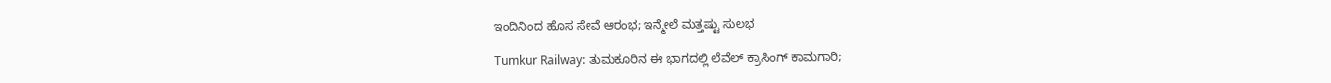ಇಂದಿನಿಂದ ಹೊಸ ಸೇವೆ ಆರಂಭ; ಇನ್ಮೇಲೆ ಮತ್ತಷ್ಟು ಸುಲಭ

Tumkur Railway: ತುಮಕೂರಿನ ಈ ಭಾಗದಲ್ಲಿ ಲೆವೆಲ್ ಕ್ರಾಸಿಂಗ್ ಕಾಮಗಾರಿ;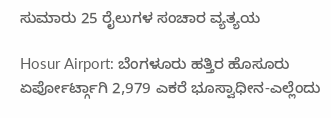ಸುಮಾರು 25 ರೈಲುಗಳ ಸಂಚಾರ ವ್ಯತ್ಯಯ

Hosur Airport: ಬೆಂಗಳೂರು ಹತ್ತಿರ ಹೊಸೂರು ಏರ್ಪೋರ್ಟ್ಗಾಗಿ 2,979 ಎಕರೆ ಭೂಸ್ವಾಧೀನ-ಎಲ್ಲೆಂದು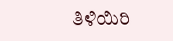ತಿಳಿಯಿರಿ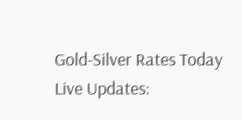Gold-Silver Rates Today Live Updates: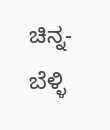ಚಿನ್ನ-ಬೆಳ್ಳಿ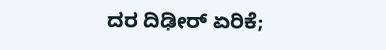ದರ ದಿಢೀರ್ ಏರಿಕೆ;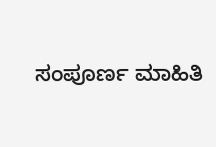ಸಂಪೂರ್ಣ ಮಾಹಿತಿ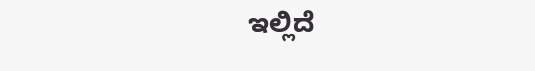ಇಲ್ಲಿದೆ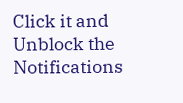Click it and Unblock the Notifications